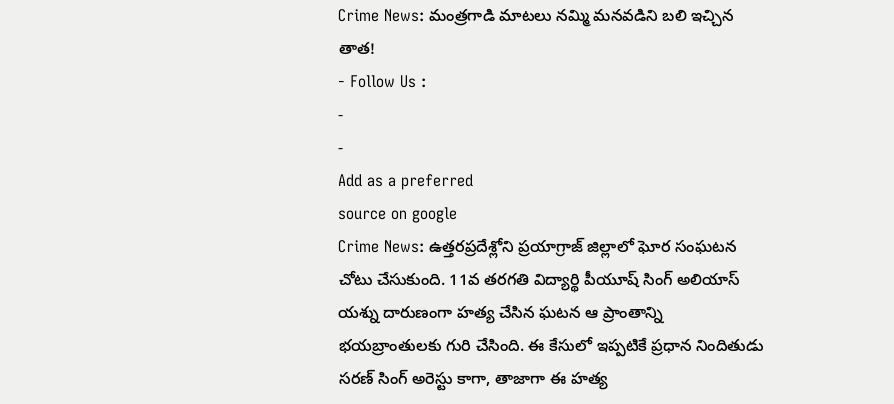Crime News: మంత్రగాడి మాటలు నమ్మి మనవడిని బలి ఇచ్చిన తాత!
- Follow Us :
-
-
Add as a preferred
source on google
Crime News: ఉత్తరప్రదేశ్లోని ప్రయాగ్రాజ్ జిల్లాలో ఘోర సంఘటన చోటు చేసుకుంది. 11వ తరగతి విద్యార్థి పీయూష్ సింగ్ అలియాస్ యశ్ను దారుణంగా హత్య చేసిన ఘటన ఆ ప్రాంతాన్ని భయబ్రాంతులకు గురి చేసింది. ఈ కేసులో ఇప్పటికే ప్రధాన నిందితుడు సరణ్ సింగ్ అరెస్టు కాగా, తాజాగా ఈ హత్య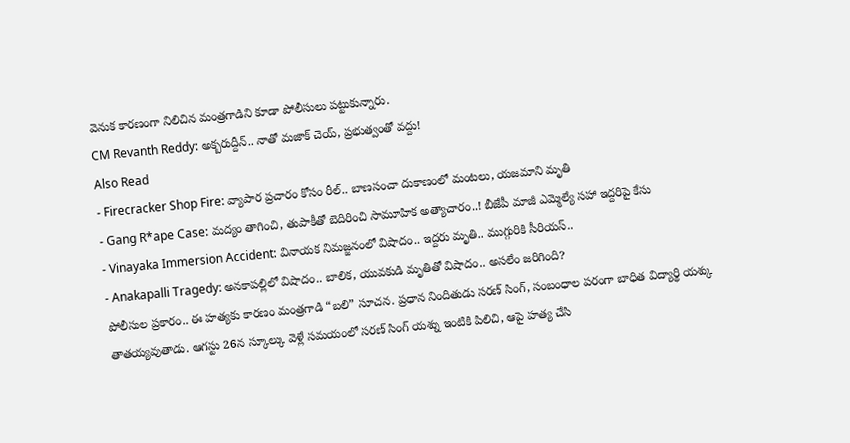వెనుక కారణంగా నిలిచిన మంత్రగాడిని కూడా పోలీసులు పట్టుకున్నారు.
CM Revanth Reddy: అక్బరుద్దీన్.. నాతో మజాక్ చెయ్, ప్రభుత్వంతో వద్దు!
Also Read
- Firecracker Shop Fire: వ్యాపార ప్రచారం కోసం రీల్.. బాణసంచా దుకాణంలో మంటలు, యజమాని మృతి
- Gang R*ape Case: మద్యం తాగించి, తుపాకీతో బెదిరించి సామూహిక అత్యాచారం..! బీజేపీ మాజీ ఎమ్మెల్యే సహా ఇద్దరిపై కేసు
- Vinayaka Immersion Accident: వినాయక నిమజ్జనంలో విషాదం.. ఇద్దరు మృతి.. ముగ్గురికి సీరియస్..
- Anakapalli Tragedy: అనకాపల్లిలో విషాదం.. బాలిక, యువకుడి మృతితో విషాదం.. అసలేం జరిగింది?
పోలీసుల ప్రకారం.. ఈ హత్యకు కారణం మంత్రగాడి “బలి” సూచన. ప్రధాన నిందితుడు సరణ్ సింగ్, సంబంధాల పరంగా బాధిత విద్యార్థి యశ్కు తాతయ్యవుతాడు. ఆగస్టు 26న స్కూల్కు వెళ్లే సమయంలో సరణ్ సింగ్ యశ్ను ఇంటికి పిలిచి, ఆపై హత్య చేసి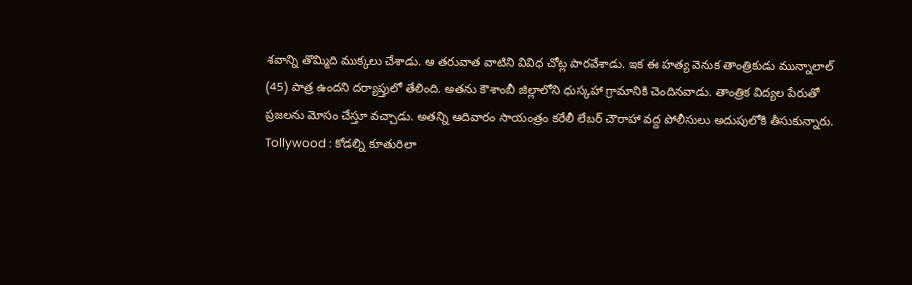శవాన్ని తొమ్మిది ముక్కలు చేశాడు. ఆ తరువాత వాటిని వివిధ చోట్ల పారవేశాడు. ఇక ఈ హత్య వెనుక తాంత్రికుడు మున్నాలాల్ (45) పాత్ర ఉందని దర్యాప్తులో తేలింది. అతను కౌశాంబీ జిల్లాలోని ధుస్కహా గ్రామానికి చెందినవాడు. తాంత్రిక విద్యల పేరుతో ప్రజలను మోసం చేస్తూ వచ్చాడు. అతన్ని ఆదివారం సాయంత్రం కరేలీ లేబర్ చౌరాహా వద్ద పోలీసులు అదుపులోకి తీసుకున్నారు.
Tollywood : కోడల్ని కూతురిలా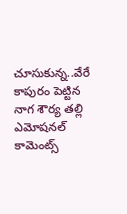చూసుకున్న..వేరే కాపురం పెట్టిన నాగ శౌర్య తల్లి ఎమోషనల్ కామెంట్స్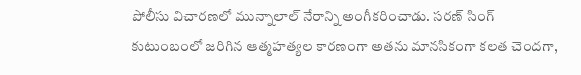పోలీసు విచారణలో మున్నాలాల్ నేరాన్ని అంగీకరించాడు. సరణ్ సింగ్ కుటుంబంలో జరిగిన ఆత్మహత్యల కారణంగా అతను మానసికంగా కలత చెందగా,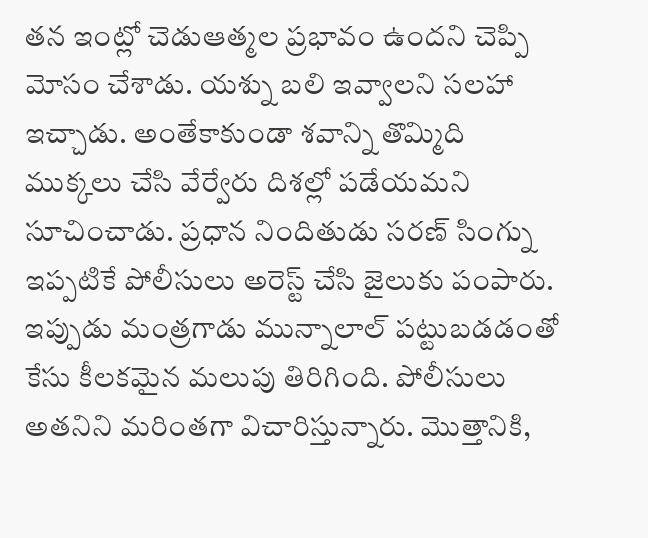తన ఇంట్లో చెడుఆత్మల ప్రభావం ఉందని చెప్పి మోసం చేశాడు. యశ్ను బలి ఇవ్వాలని సలహా ఇచ్చాడు. అంతేకాకుండా శవాన్ని తొమ్మిది ముక్కలు చేసి వేర్వేరు దిశల్లో పడేయమని సూచించాడు. ప్రధాన నిందితుడు సరణ్ సింగ్ను ఇప్పటికే పోలీసులు అరెస్ట్ చేసి జైలుకు పంపారు. ఇప్పుడు మంత్రగాడు మున్నాలాల్ పట్టుబడడంతో కేసు కీలకమైన మలుపు తిరిగింది. పోలీసులు అతనిని మరింతగా విచారిస్తున్నారు. మొత్తానికి,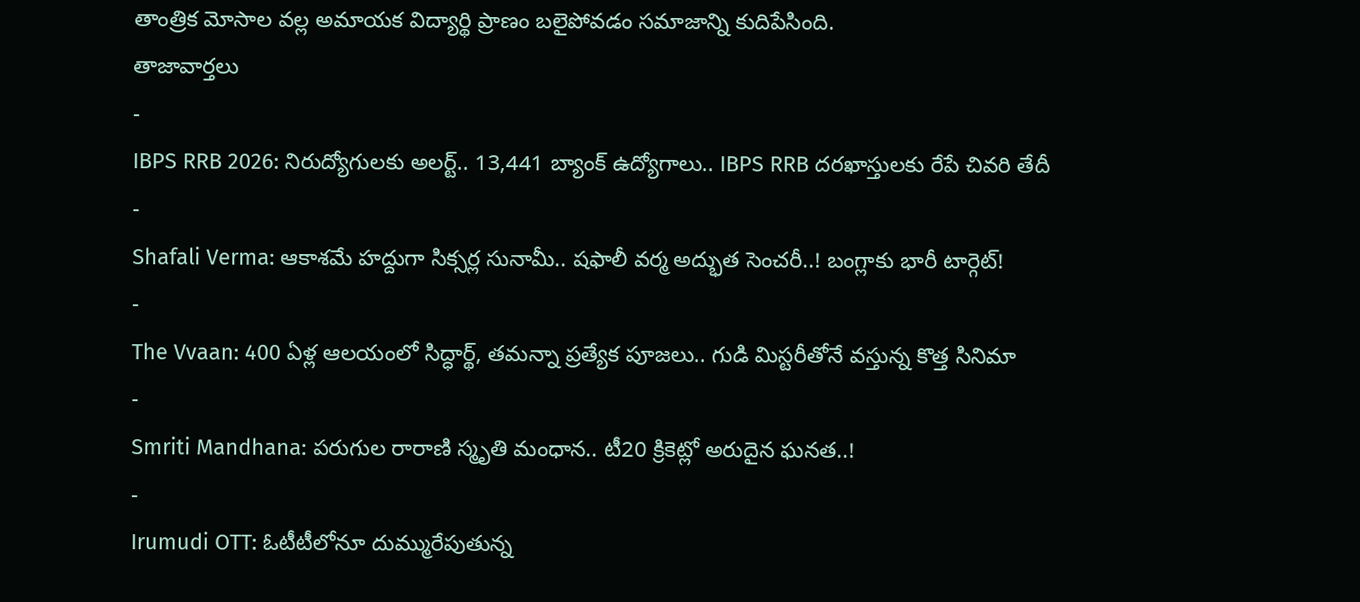తాంత్రిక మోసాల వల్ల అమాయక విద్యార్థి ప్రాణం బలైపోవడం సమాజాన్ని కుదిపేసింది.
తాజావార్తలు
-
IBPS RRB 2026: నిరుద్యోగులకు అలర్ట్.. 13,441 బ్యాంక్ ఉద్యోగాలు.. IBPS RRB దరఖాస్తులకు రేపే చివరి తేదీ
-
Shafali Verma: ఆకాశమే హద్దుగా సిక్సర్ల సునామీ.. షఫాలీ వర్మ అద్భుత సెంచరీ..! బంగ్లాకు భారీ టార్గెట్!
-
The Vvaan: 400 ఏళ్ల ఆలయంలో సిద్ధార్థ్, తమన్నా ప్రత్యేక పూజలు.. గుడి మిస్టరీతోనే వస్తున్న కొత్త సినిమా
-
Smriti Mandhana: పరుగుల రారాణి స్మృతి మంధాన.. టీ20 క్రికెట్లో అరుదైన ఘనత..!
-
Irumudi OTT: ఓటీటీలోనూ దుమ్మురేపుతున్న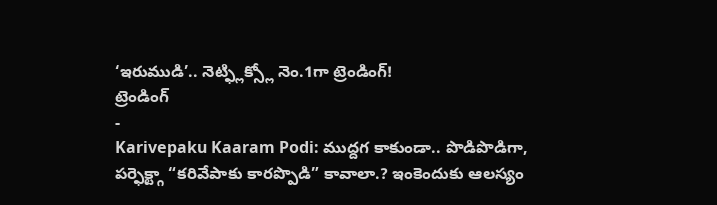‘ఇరుముడి’.. నెట్ఫ్లిక్స్లో నెం.1గా ట్రెండింగ్!
ట్రెండింగ్
-
Karivepaku Kaaram Podi: ముద్దగ కాకుండా.. పొడిపొడిగా, పర్ఫెక్ట్గా “కరివేపాకు కారప్పొడి” కావాలా.? ఇంకెందుకు ఆలస్యం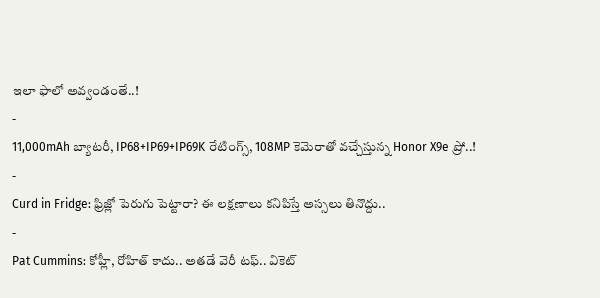ఇలా ఫాలో అవ్వండంతే..!
-
11,000mAh బ్యాటరీ, IP68+IP69+IP69K రేటింగ్స్, 108MP కెమెరాతో వచ్చేస్తున్న Honor X9e ప్రో..!
-
Curd in Fridge: ఫ్రిజ్లో పెరుగు పెట్టారా? ఈ లక్షణాలు కనిపిస్తే అస్సలు తినొద్దు..
-
Pat Cummins: కోహ్లీ, రోహిత్ కాదు.. అతడే వెరీ టఫ్.. వికెట్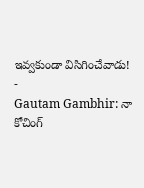ఇవ్వకుండా విసిగించేవాడు!
-
Gautam Gambhir: నా కోచింగ్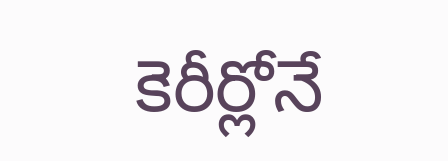కెరీర్లోనే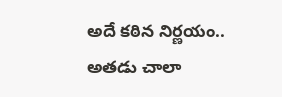అదే కఠిన నిర్ణయం.. అతడు చాలా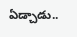ఏడ్చాడు..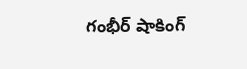గంభీర్ షాకింగ్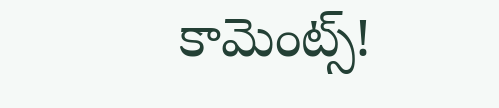కామెంట్స్!